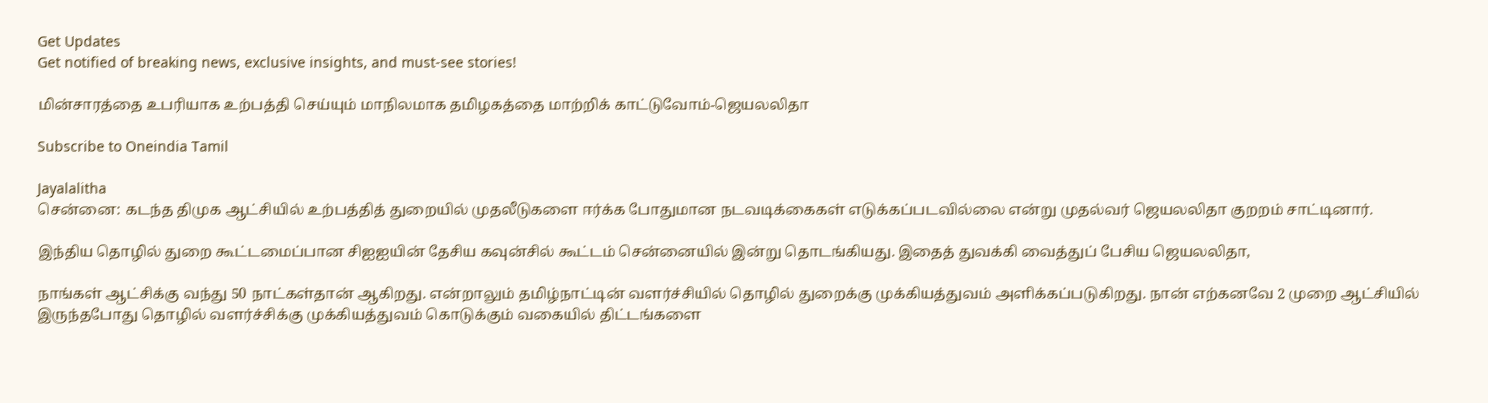Get Updates
Get notified of breaking news, exclusive insights, and must-see stories!

மின்சாரத்தை உபரியாக உற்பத்தி செய்யும் மாநிலமாக தமிழகத்தை மாற்றிக் காட்டுவோம்-ஜெயலலிதா

Subscribe to Oneindia Tamil

Jayalalitha
சென்னை: கடந்த திமுக ஆட்சியில் உற்பத்தித் துறையில் முதலீடுகளை ஈர்க்க போதுமான நடவடிக்கைகள் எடுக்கப்படவில்லை என்று முதல்வர் ஜெயலலிதா குறறம் சாட்டினார்.

இந்திய தொழில் துறை கூட்டமைப்பான சிஐஐயின் தேசிய கவுன்சில் கூட்டம் சென்னையில் இன்று தொடங்கியது. இதைத் துவக்கி வைத்துப் பேசிய ஜெயலலிதா,

நாங்கள் ஆட்சிக்கு வந்து 50 நாட்கள்தான் ஆகிறது. என்றாலும் தமிழ்நாட்டின் வளர்ச்சியில் தொழில் துறைக்கு முக்கியத்துவம் அளிக்கப்படுகிறது. நான் எற்கனவே 2 முறை ஆட்சியில் இருந்தபோது தொழில் வளர்ச்சிக்கு முக்கியத்துவம் கொடுக்கும் வகையில் திட்டங்களை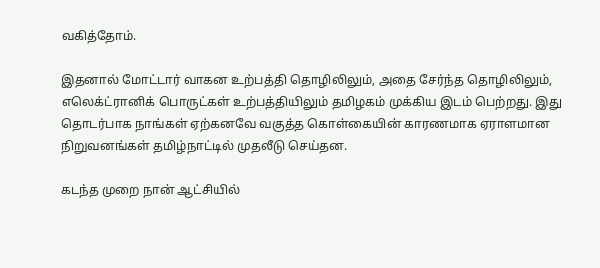வகித்தோம்.

இதனால் மோட்டார் வாகன உற்பத்தி தொழிலிலும், அதை சேர்ந்த தொழிலிலும், எலெக்ட்ரானிக் பொருட்கள் உற்பத்தியிலும் தமிழகம் முக்கிய இடம் பெற்றது. இது தொடர்பாக நாங்கள் ஏற்கனவே வகுத்த கொள்கையின் காரணமாக ஏராளமான நிறுவனங்கள் தமிழ்நாட்டில் முதலீடு செய்தன.

கடந்த முறை நான் ஆட்சியில்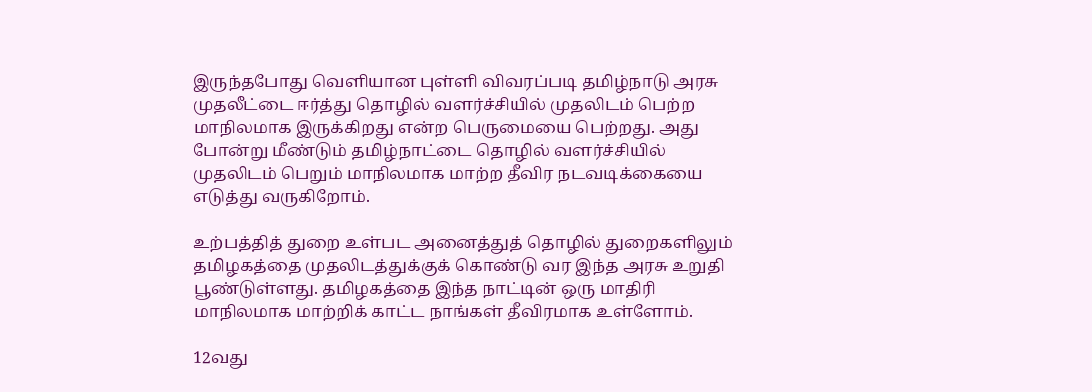இருந்தபோது வெளியான புள்ளி விவரப்படி தமிழ்நாடு அரசு முதலீட்டை ஈர்த்து தொழில் வளர்ச்சியில் முதலிடம் பெற்ற மாநிலமாக இருக்கிறது என்ற பெருமையை பெற்றது. அது போன்று மீண்டும் தமிழ்நாட்டை தொழில் வளர்ச்சியில் முதலிடம் பெறும் மாநிலமாக மாற்ற தீவிர நடவடிக்கையை எடுத்து வருகிறோம்.

உற்பத்தித் துறை உள்பட அனைத்துத் தொழில் துறைகளிலும் தமிழகத்தை முதலிடத்துக்குக் கொண்டு வர இந்த அரசு உறுதி பூண்டுள்ளது. தமிழகத்தை இந்த நாட்டின் ஒரு மாதிரி மாநிலமாக மாற்றிக் காட்ட நாங்கள் தீவிரமாக உள்ளோம்.

12வது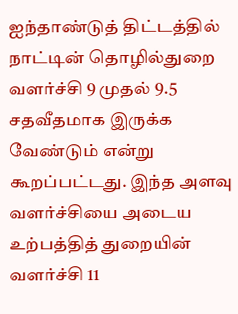ஐந்தாண்டுத் திட்டத்தில் நாட்டின் தொழில்துறை வளர்ச்சி 9 முதல் 9.5 சதவீதமாக இருக்க வேண்டும் என்று கூறப்பட்டது. இந்த அளவு வளர்ச்சியை அடைய உற்பத்தித் துறையின் வளர்ச்சி 11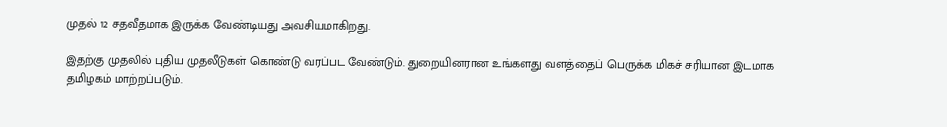முதல் 12 சதவீதமாக இருக்க வேண்டியது அவசியமாகிறது.

இதற்கு முதலில் புதிய முதலீடுகள் கொண்டு வரப்பட வேண்டும். துறையினரான உங்களது வளத்தைப் பெருக்க மிகச் சரியான இடமாக தமிழகம் மாற்றப்படும்.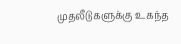முதலீடுகளுக்கு உகந்த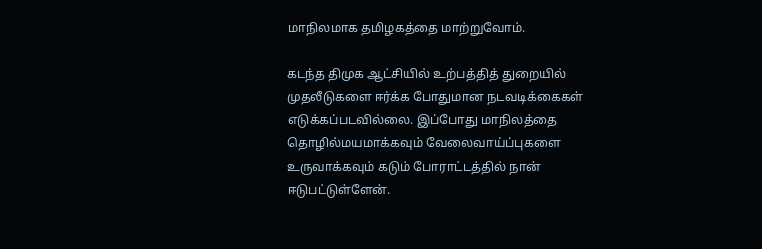மாநிலமாக தமிழகத்தை மாற்றுவோம்.

கடந்த திமுக ஆட்சியில் உற்பத்தித் துறையில் முதலீடுகளை ஈர்க்க போதுமான நடவடிக்கைகள் எடுக்கப்படவில்லை. இப்போது மாநிலத்தை தொழில்மயமாக்கவும் வேலைவாய்ப்புகளை உருவாக்கவும் கடும் போராட்டத்தில் நான் ஈடுபட்டுள்ளேன்.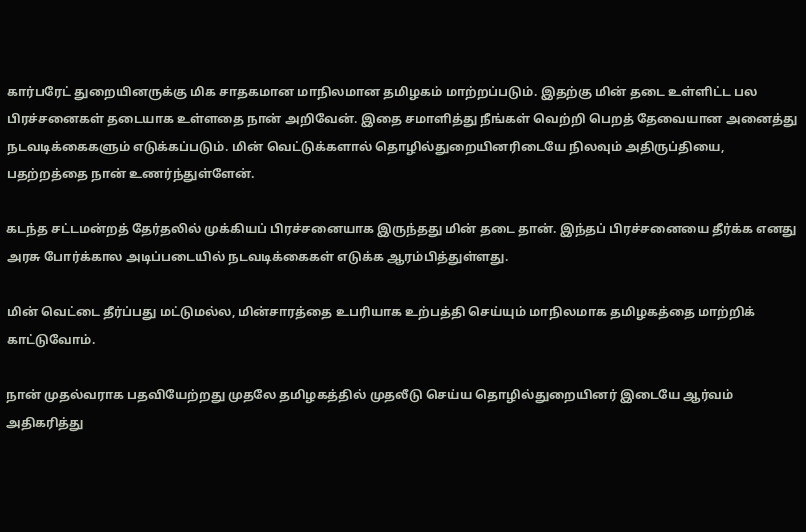கார்பரேட் துறையினருக்கு மிக சாதகமான மாநிலமான தமிழகம் மாற்றப்படும். இதற்கு மின் தடை உள்ளிட்ட பல பிரச்சனைகள் தடையாக உள்ளதை நான் அறிவேன். இதை சமாளித்து நீங்கள் வெற்றி பெறத் தேவையான அனைத்து நடவடிக்கைகளும் எடுக்கப்படும். மின் வெட்டுக்களால் தொழில்துறையினரிடையே நிலவும் அதிருப்தியை, பதற்றத்தை நான் உணர்ந்துள்ளேன்.

கடந்த சட்டமன்றத் தேர்தலில் முக்கியப் பிரச்சனையாக இருந்தது மின் தடை தான். இந்தப் பிரச்சனையை தீர்க்க எனது அரசு போர்க்கால அடிப்படையில் நடவடிக்கைகள் எடுக்க ஆரம்பித்துள்ளது.

மின் வெட்டை தீர்ப்பது மட்டுமல்ல, மின்சாரத்தை உபரியாக உற்பத்தி செய்யும் மாநிலமாக தமிழகத்தை மாற்றிக் காட்டுவோம்.

நான் முதல்வராக பதவியேற்றது முதலே தமிழகத்தில் முதலீடு செய்ய தொழில்துறையினர் இடையே ஆர்வம் அதிகரித்து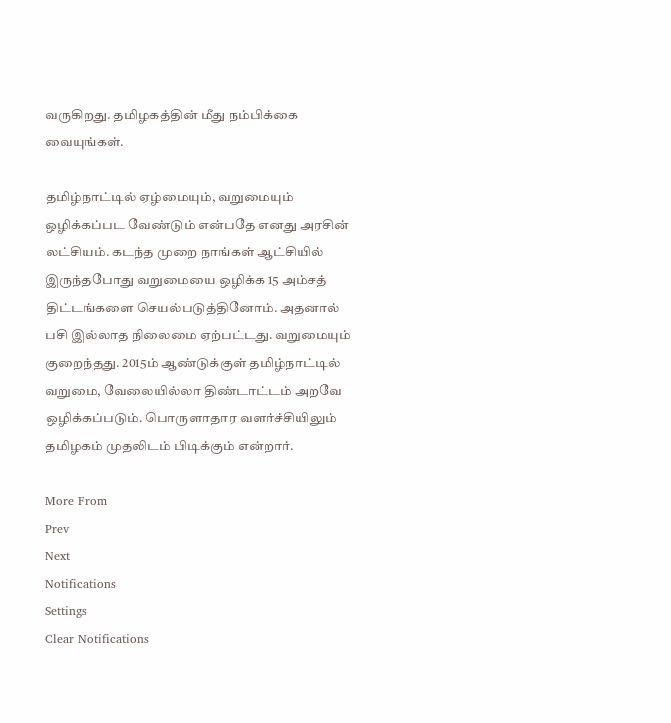வருகிறது. தமிழகத்தின் மீது நம்பிக்கை வையுங்கள்.

தமிழ்நாட்டில் ஏழ்மையும், வறுமையும் ஒழிக்கப்பட வேண்டும் என்பதே எனது அரசின் லட்சியம். கடந்த முறை நாங்கள் ஆட்சியில் இருந்தபோது வறுமையை ஒழிக்க 15 அம்சத் திட்டங்களை செயல்படுத்தினோம். அதனால் பசி இல்லாத நிலைமை ஏற்பட்டது. வறுமையும் குறைந்தது. 2015ம் ஆண்டுக்குள் தமிழ்நாட்டில் வறுமை, வேலையில்லா திண்டாட்டம் அறவே ஒழிக்கப்படும். பொருளாதார வளர்ச்சியிலும் தமிழகம் முதலிடம் பிடிக்கும் என்றார்.

More From
Prev
Next
Notifications
Settings
Clear Notifications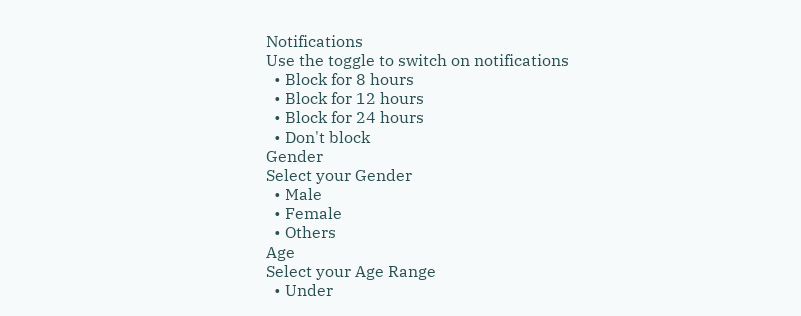Notifications
Use the toggle to switch on notifications
  • Block for 8 hours
  • Block for 12 hours
  • Block for 24 hours
  • Don't block
Gender
Select your Gender
  • Male
  • Female
  • Others
Age
Select your Age Range
  • Under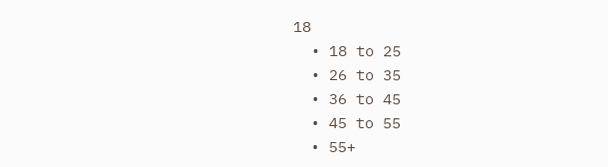18
  • 18 to 25
  • 26 to 35
  • 36 to 45
  • 45 to 55
  • 55+